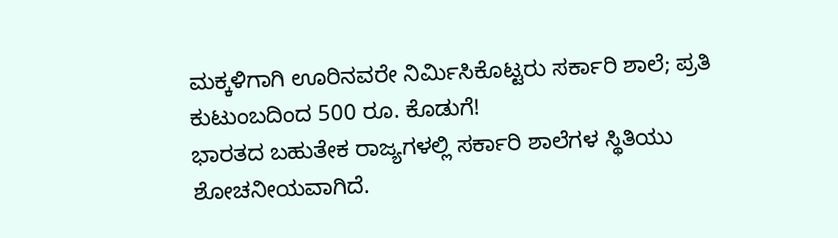ಮಕ್ಕಳಿಗಾಗಿ ಊರಿನವರೇ ನಿರ್ಮಿಸಿಕೊಟ್ಟರು ಸರ್ಕಾರಿ ಶಾಲೆ; ಪ್ರತಿ ಕುಟುಂಬದಿಂದ 500 ರೂ. ಕೊಡುಗೆ!
ಭಾರತದ ಬಹುತೇಕ ರಾಜ್ಯಗಳಲ್ಲಿ ಸರ್ಕಾರಿ ಶಾಲೆಗಳ ಸ್ಥಿತಿಯು ಶೋಚನೀಯವಾಗಿದೆ.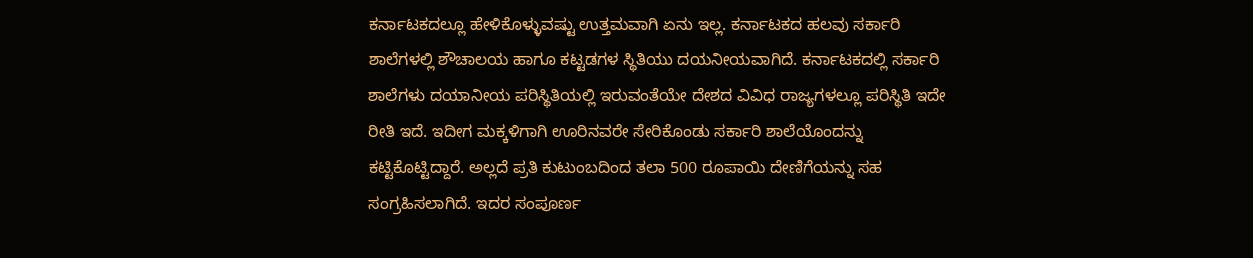ಕರ್ನಾಟಕದಲ್ಲೂ ಹೇಳಿಕೊಳ್ಳುವಷ್ಟು ಉತ್ತಮವಾಗಿ ಏನು ಇಲ್ಲ. ಕರ್ನಾಟಕದ ಹಲವು ಸರ್ಕಾರಿ ಶಾಲೆಗಳಲ್ಲಿ ಶೌಚಾಲಯ ಹಾಗೂ ಕಟ್ಟಡಗಳ ಸ್ಥಿತಿಯು ದಯನೀಯವಾಗಿದೆ. ಕರ್ನಾಟಕದಲ್ಲಿ ಸರ್ಕಾರಿ ಶಾಲೆಗಳು ದಯಾನೀಯ ಪರಿಸ್ಥಿತಿಯಲ್ಲಿ ಇರುವಂತೆಯೇ ದೇಶದ ವಿವಿಧ ರಾಜ್ಯಗಳಲ್ಲೂ ಪರಿಸ್ಥಿತಿ ಇದೇ ರೀತಿ ಇದೆ. ಇದೀಗ ಮಕ್ಕಳಿಗಾಗಿ ಊರಿನವರೇ ಸೇರಿಕೊಂಡು ಸರ್ಕಾರಿ ಶಾಲೆಯೊಂದನ್ನು ಕಟ್ಟಿಕೊಟ್ಟಿದ್ದಾರೆ. ಅಲ್ಲದೆ ಪ್ರತಿ ಕುಟುಂಬದಿಂದ ತಲಾ 500 ರೂಪಾಯಿ ದೇಣಿಗೆಯನ್ನು ಸಹ ಸಂಗ್ರಹಿಸಲಾಗಿದೆ. ಇದರ ಸಂಪೂರ್ಣ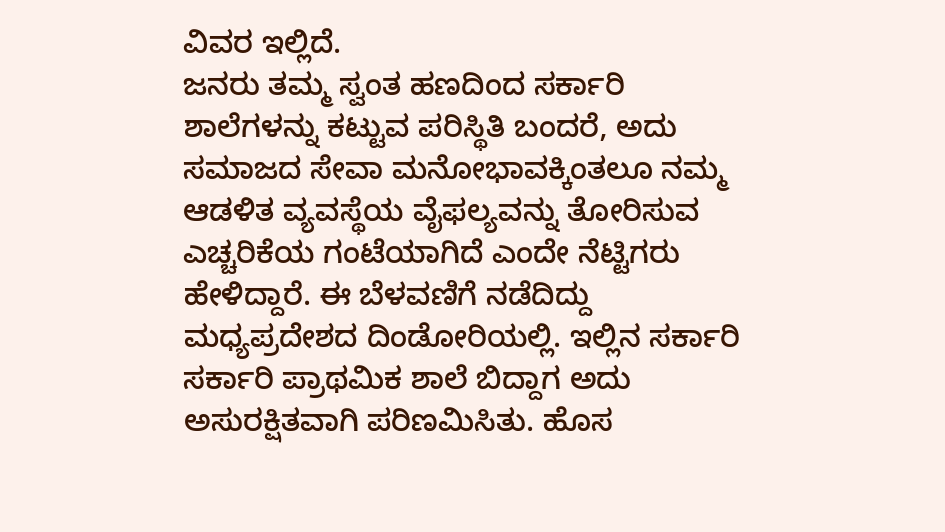ವಿವರ ಇಲ್ಲಿದೆ.
ಜನರು ತಮ್ಮ ಸ್ವಂತ ಹಣದಿಂದ ಸರ್ಕಾರಿ ಶಾಲೆಗಳನ್ನು ಕಟ್ಟುವ ಪರಿಸ್ಥಿತಿ ಬಂದರೆ, ಅದು ಸಮಾಜದ ಸೇವಾ ಮನೋಭಾವಕ್ಕಿಂತಲೂ ನಮ್ಮ ಆಡಳಿತ ವ್ಯವಸ್ಥೆಯ ವೈಫಲ್ಯವನ್ನು ತೋರಿಸುವ ಎಚ್ಚರಿಕೆಯ ಗಂಟೆಯಾಗಿದೆ ಎಂದೇ ನೆಟ್ಟಿಗರು ಹೇಳಿದ್ದಾರೆ. ಈ ಬೆಳವಣಿಗೆ ನಡೆದಿದ್ದು ಮಧ್ಯಪ್ರದೇಶದ ದಿಂಡೋರಿಯಲ್ಲಿ. ಇಲ್ಲಿನ ಸರ್ಕಾರಿ ಸರ್ಕಾರಿ ಪ್ರಾಥಮಿಕ ಶಾಲೆ ಬಿದ್ದಾಗ ಅದು ಅಸುರಕ್ಷಿತವಾಗಿ ಪರಿಣಮಿಸಿತು. ಹೊಸ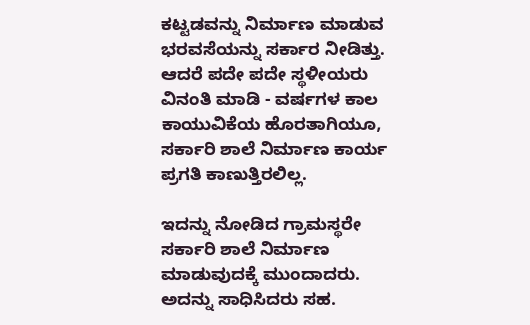ಕಟ್ಟಡವನ್ನು ನಿರ್ಮಾಣ ಮಾಡುವ ಭರವಸೆಯನ್ನು ಸರ್ಕಾರ ನೀಡಿತ್ತು. ಆದರೆ ಪದೇ ಪದೇ ಸ್ಥಳೀಯರು ವಿನಂತಿ ಮಾಡಿ - ವರ್ಷಗಳ ಕಾಲ ಕಾಯುವಿಕೆಯ ಹೊರತಾಗಿಯೂ, ಸರ್ಕಾರಿ ಶಾಲೆ ನಿರ್ಮಾಣ ಕಾರ್ಯ ಪ್ರಗತಿ ಕಾಣುತ್ತಿರಲಿಲ್ಲ.

ಇದನ್ನು ನೋಡಿದ ಗ್ರಾಮಸ್ಥರೇ ಸರ್ಕಾರಿ ಶಾಲೆ ನಿರ್ಮಾಣ ಮಾಡುವುದಕ್ಕೆ ಮುಂದಾದರು. ಅದನ್ನು ಸಾಧಿಸಿದರು ಸಹ.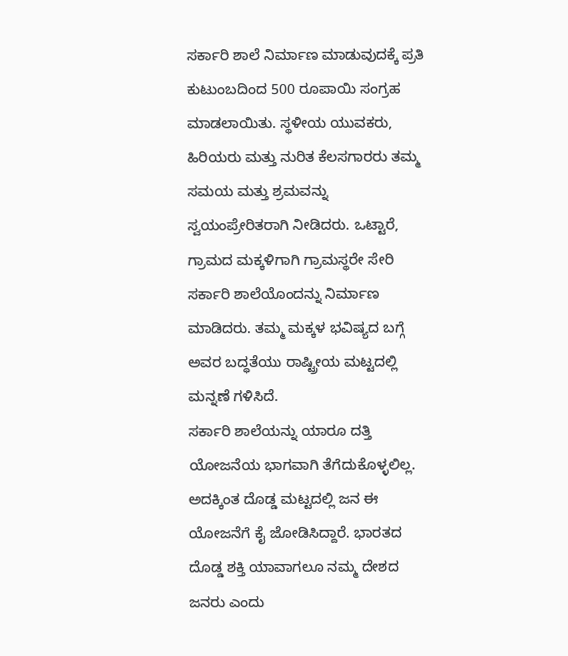ಸರ್ಕಾರಿ ಶಾಲೆ ನಿರ್ಮಾಣ ಮಾಡುವುದಕ್ಕೆ ಪ್ರತಿ ಕುಟುಂಬದಿಂದ 500 ರೂಪಾಯಿ ಸಂಗ್ರಹ ಮಾಡಲಾಯಿತು. ಸ್ಥಳೀಯ ಯುವಕರು, ಹಿರಿಯರು ಮತ್ತು ನುರಿತ ಕೆಲಸಗಾರರು ತಮ್ಮ ಸಮಯ ಮತ್ತು ಶ್ರಮವನ್ನು ಸ್ವಯಂಪ್ರೇರಿತರಾಗಿ ನೀಡಿದರು. ಒಟ್ಟಾರೆ, ಗ್ರಾಮದ ಮಕ್ಕಳಿಗಾಗಿ ಗ್ರಾಮಸ್ಥರೇ ಸೇರಿ ಸರ್ಕಾರಿ ಶಾಲೆಯೊಂದನ್ನು ನಿರ್ಮಾಣ ಮಾಡಿದರು. ತಮ್ಮ ಮಕ್ಕಳ ಭವಿಷ್ಯದ ಬಗ್ಗೆ ಅವರ ಬದ್ಧತೆಯು ರಾಷ್ಟ್ರೀಯ ಮಟ್ಟದಲ್ಲಿ ಮನ್ನಣೆ ಗಳಿಸಿದೆ.
ಸರ್ಕಾರಿ ಶಾಲೆಯನ್ನು ಯಾರೂ ದತ್ತಿ ಯೋಜನೆಯ ಭಾಗವಾಗಿ ತೆಗೆದುಕೊಳ್ಳಲಿಲ್ಲ. ಅದಕ್ಕಿಂತ ದೊಡ್ಡ ಮಟ್ಟದಲ್ಲಿ ಜನ ಈ ಯೋಜನೆಗೆ ಕೈ ಜೋಡಿಸಿದ್ದಾರೆ. ಭಾರತದ ದೊಡ್ಡ ಶಕ್ತಿ ಯಾವಾಗಲೂ ನಮ್ಮ ದೇಶದ ಜನರು ಎಂದು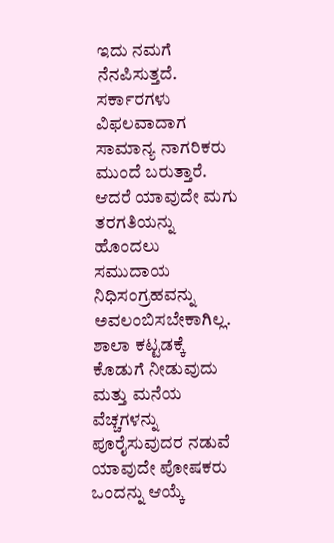ಇದು ನಮಗೆ ನೆನಪಿಸುತ್ತದೆ. ಸರ್ಕಾರಗಳು ವಿಫಲವಾದಾಗ ಸಾಮಾನ್ಯ ನಾಗರಿಕರು ಮುಂದೆ ಬರುತ್ತಾರೆ. ಆದರೆ ಯಾವುದೇ ಮಗು ತರಗತಿಯನ್ನು ಹೊಂದಲು ಸಮುದಾಯ ನಿಧಿಸಂಗ್ರಹವನ್ನು ಅವಲಂಬಿಸಬೇಕಾಗಿಲ್ಲ.
ಶಾಲಾ ಕಟ್ಟಡಕ್ಕೆ ಕೊಡುಗೆ ನೀಡುವುದು ಮತ್ತು ಮನೆಯ ವೆಚ್ಚಗಳನ್ನು ಪೂರೈಸುವುದರ ನಡುವೆ ಯಾವುದೇ ಪೋಷಕರು ಒಂದನ್ನು ಆಯ್ಕೆ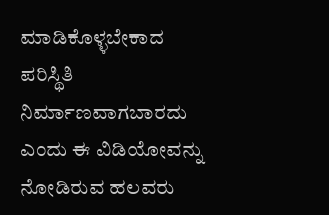ಮಾಡಿಕೊಳ್ಳಬೇಕಾದ ಪರಿಸ್ಥಿತಿ ನಿರ್ಮಾಣವಾಗಬಾರದು ಎಂದು ಈ ವಿಡಿಯೋವನ್ನು ನೋಡಿರುವ ಹಲವರು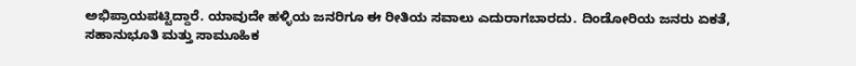ಅಭಿಪ್ರಾಯಪಟ್ಟಿದ್ದಾರೆ. ಯಾವುದೇ ಹಳ್ಳಿಯ ಜನರಿಗೂ ಈ ರೀತಿಯ ಸವಾಲು ಎದುರಾಗಬಾರದು. ದಿಂಡೋರಿಯ ಜನರು ಏಕತೆ, ಸಹಾನುಭೂತಿ ಮತ್ತು ಸಾಮೂಹಿಕ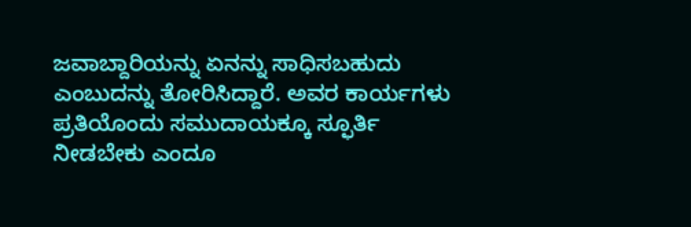ಜವಾಬ್ದಾರಿಯನ್ನು ಏನನ್ನು ಸಾಧಿಸಬಹುದು ಎಂಬುದನ್ನು ತೋರಿಸಿದ್ದಾರೆ. ಅವರ ಕಾರ್ಯಗಳು ಪ್ರತಿಯೊಂದು ಸಮುದಾಯಕ್ಕೂ ಸ್ಫೂರ್ತಿ ನೀಡಬೇಕು ಎಂದೂ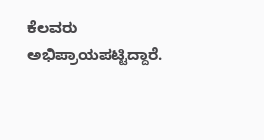ಕೆಲವರು ಅಭಿಪ್ರಾಯಪಟ್ಟಿದ್ದಾರೆ.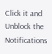Click it and Unblock the Notifications